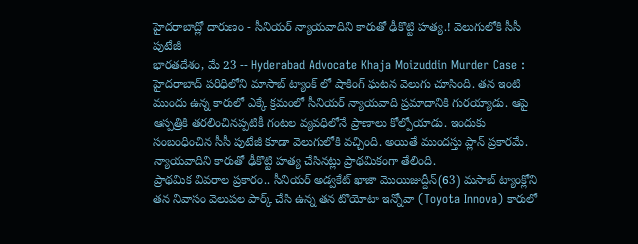హైదరాబాద్లో దారుణం - సీనియర్ న్యాయవాదిని కారుతో ఢీకొట్టి హత్య.! వెలుగులోకి సీసీ పుటేజీ
భారతదేశం, మే 23 -- Hyderabad Advocate Khaja Moizuddin Murder Case : హైదరాబాద్ పరిధిలోని మాసాబ్ ట్యాంక్ లో షాకింగ్ ఘటన వెలుగు చూసింది. తన ఇంటి ముందు ఉన్న కారులో ఎక్కే క్రమంలో సీనియర్ న్యాయవాది ప్రమాదానికి గురయ్యాడు. ఆపై ఆస్పత్రికి తరలించినప్పటికీ గంటల వ్యవధిలోనే ప్రాణాలు కోల్పోయాడు. ఇందుకు సంబంధించిన సీసీ పుటేజీ కూడా వెలుగులోకి వచ్చింది. అయితే ముందస్తు ప్లాన్ ప్రకారమే. న్యాయవాదిని కారుతో ఢీకొట్టి హత్య చేసినట్లు ప్రాథమికంగా తేలింది.
ప్రాథమిక వివరాల ప్రకారం.. సీనియర్ అడ్వకేట్ ఖాజా మొయిజుద్దీన్(63) మసాబ్ ట్యాంక్లోని తన నివాసం వెలుపల పార్క్ చేసి ఉన్న తన టొయోటా ఇన్నోవా (Toyota Innova) కారులో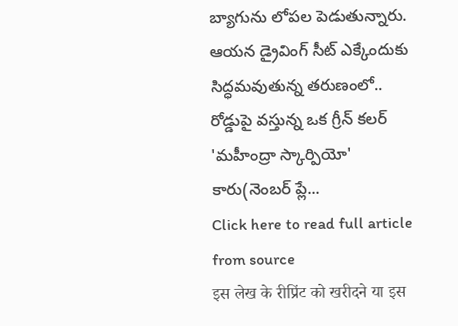బ్యాగును లోపల పెడుతున్నారు. ఆయన డ్రైవింగ్ సీట్ ఎక్కేందుకు సిద్ధమవుతున్న తరుణంలో.. రోడ్డుపై వస్తున్న ఒక గ్రీన్ కలర్ 'మహీంద్రా స్కార్పియో' కారు(నెంబర్ ప్లే...
Click here to read full article from source
इस लेख के रीप्रिंट को खरीदने या इस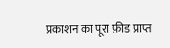प्रकाशन का पूरा फ़ीड प्राप्त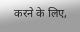करने के लिए,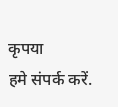कृपया
हमे संपर्क करें.